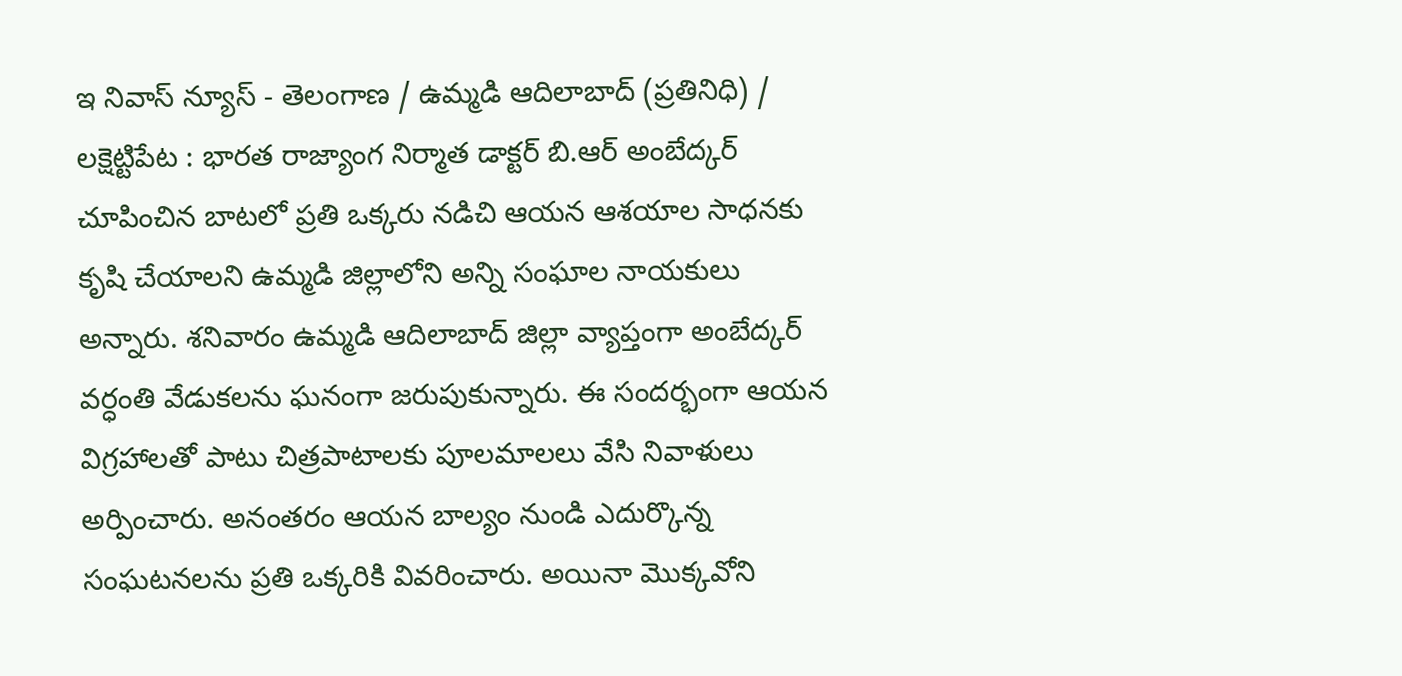ఇ నివాస్ న్యూస్ - తెలంగాణ / ఉమ్మడి ఆదిలాబాద్ (ప్రతినిధి) / లక్షెట్టిపేట : భారత రాజ్యాంగ నిర్మాత డాక్టర్ బి.ఆర్ అంబేద్కర్ చూపించిన బాటలో ప్రతి ఒక్కరు నడిచి ఆయన ఆశయాల సాధనకు కృషి చేయాలని ఉమ్మడి జిల్లాలోని అన్ని సంఘాల నాయకులు అన్నారు. శనివారం ఉమ్మడి ఆదిలాబాద్ జిల్లా వ్యాప్తంగా అంబేద్కర్ వర్ధంతి వేడుకలను ఘనంగా జరుపుకున్నారు. ఈ సందర్భంగా ఆయన విగ్రహాలతో పాటు చిత్రపాటాలకు పూలమాలలు వేసి నివాళులు అర్పించారు. అనంతరం ఆయన బాల్యం నుండి ఎదుర్కొన్న సంఘటనలను ప్రతి ఒక్కరికి వివరించారు. అయినా మొక్కవోని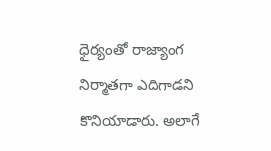ధైర్యంతో రాజ్యాంగ నిర్మాతగా ఎదిగాడని కొనియాడారు. అలాగే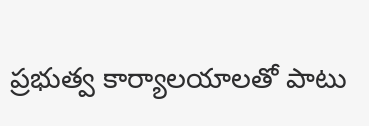ప్రభుత్వ కార్యాలయాలతో పాటు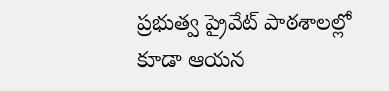ప్రభుత్వ ప్రైవేట్ పాఠశాలల్లో కూడా ఆయన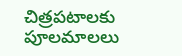చిత్రపటాలకు పూలమాలలు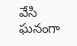వేసి ఘనంగా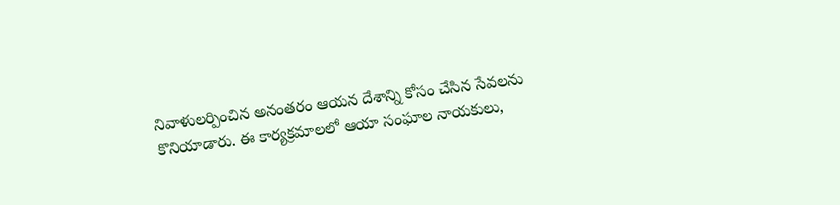నివాళులర్పించిన అనంతరం ఆయన దేశాన్ని కోసం చేసిన సేవలను కొనియాడారు. ఈ కార్యక్రమాలలో ఆయా సంఘాల నాయకులు,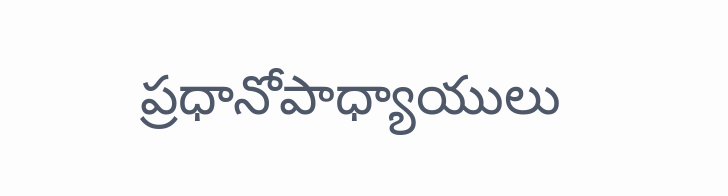ప్రధానోపాధ్యాయులు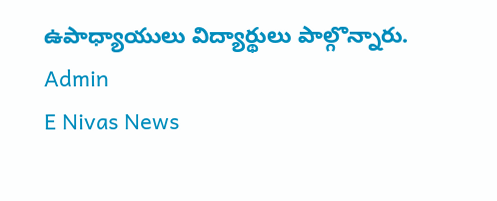ఉపాధ్యాయులు విద్యార్థులు పాల్గొన్నారు.
Admin
E Nivas News